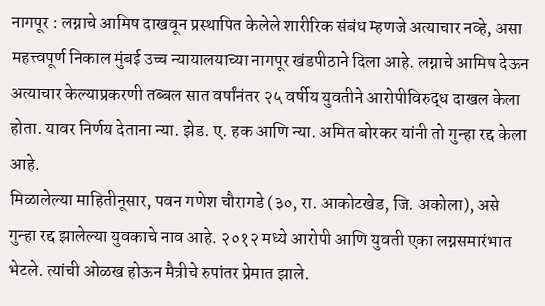नागपूर : लग्नाचे आमिष दाखवून प्रस्थापित केलेले शारीरिक संबंध म्हणजे अत्याचार नव्हे, असा महत्त्वपूर्ण निकाल मुंबई उच्च न्यायालयाच्या नागपूर खंडपीठाने दिला आहे. लग्नाचे आमिष देऊन अत्याचार केल्याप्रकरणी तब्बल सात वर्षांनंतर २५ वर्षीय युवतीने आरोपीविरुद्ध दाखल केला होता. यावर निर्णय देताना न्या. झेड. ए. हक आणि न्या. अमित बोरकर यांनी तो गुन्हा रद्द केला आहे.
मिळालेल्या माहितीनूसार, पवन गणेश चौरागडे (३०, रा. आकोटखेड, जि. अकोला), असे गुन्हा रद्द झालेल्या युवकाचे नाव आहे. २०१२ मध्ये आरोपी आणि युवती एका लग्नसमारंभात भेटले. त्यांची ओळख होऊन मैत्रीचे रुपांतर प्रेमात झाले.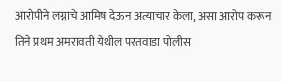आरोपीने लग्नाचे आमिष देऊन अत्याचार केला, असा आरोप करून तिने प्रथम अमरावती येथील परतवाडा पोलीस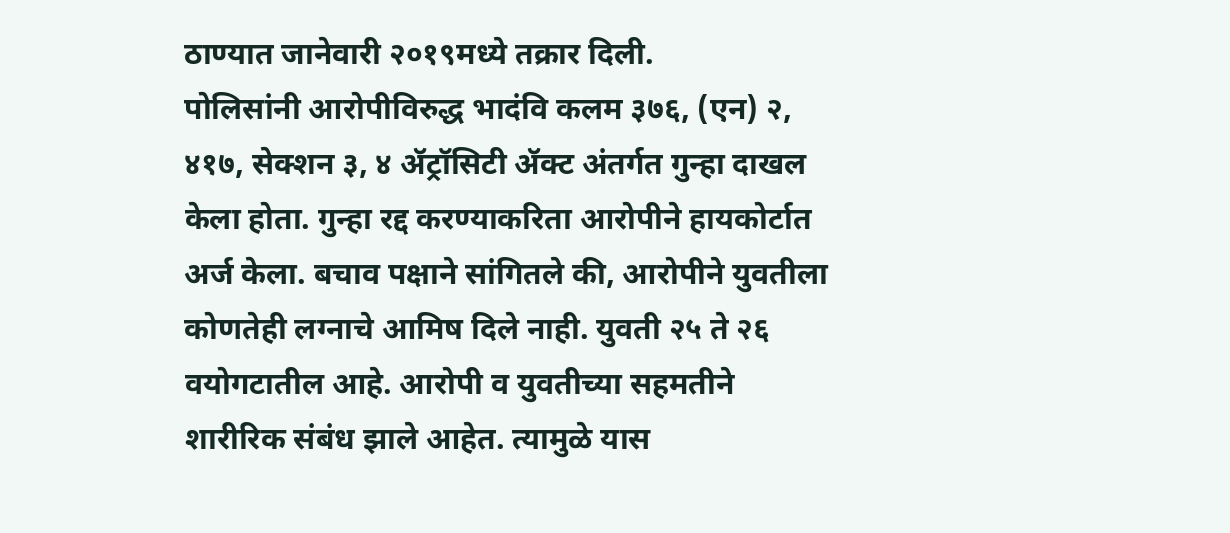ठाण्यात जानेवारी २०१९मध्ये तक्रार दिली.
पोलिसांनी आरोपीविरुद्ध भादंवि कलम ३७६, (एन) २, ४१७, सेक्शन ३, ४ ॲट्रॉसिटी ॲक्ट अंतर्गत गुन्हा दाखल केला होता. गुन्हा रद्द करण्याकरिता आरोपीने हायकोर्टात अर्ज केला. बचाव पक्षाने सांगितले की, आरोपीने युवतीला कोणतेही लग्नाचे आमिष दिले नाही. युवती २५ ते २६ वयोगटातील आहे. आरोपी व युवतीच्या सहमतीने शारीरिक संबंध झाले आहेत. त्यामुळे यास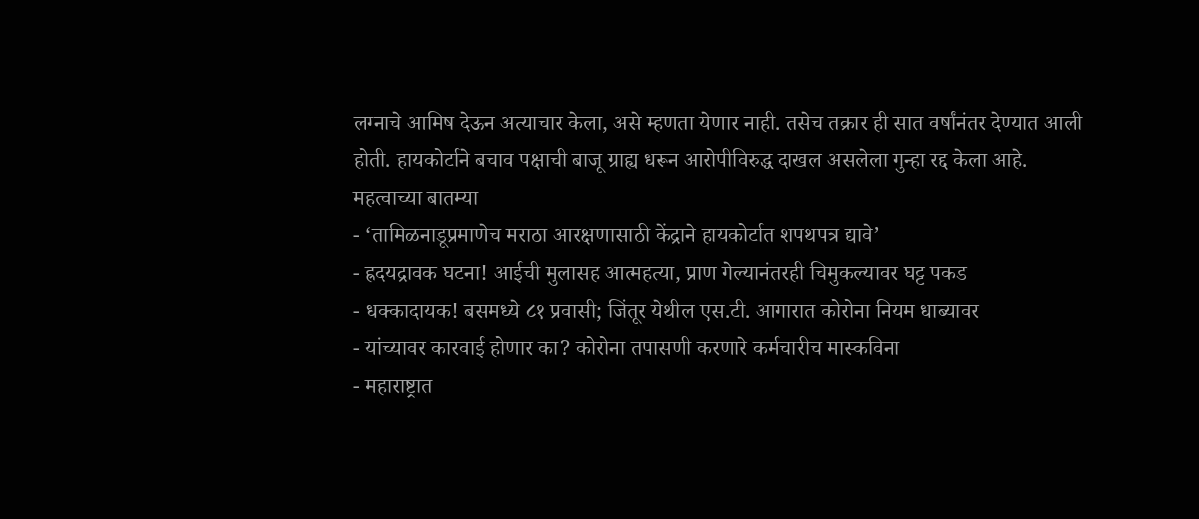लग्नाचे आमिष देऊन अत्याचार केला, असे म्हणता येणार नाही. तसेच तक्रार ही सात वर्षांनंतर देण्यात आली होती. हायकोर्टाने बचाव पक्षाची बाजू ग्राह्य धरून आरोपीविरुद्ध दाखल असलेला गुन्हा रद्द केला आहे.
महत्वाच्या बातम्या
- ‘तामिळनाडूप्रमाणेच मराठा आरक्षणासाठी केंद्राने हायकोर्टात शपथपत्र द्यावे’
- ह्रदयद्रावक घटना! आईची मुलासह आत्महत्या, प्राण गेल्यानंतरही चिमुकल्यावर घट्ट पकड
- धक्कादायक! बसमध्ये ८१ प्रवासी; जिंतूर येथील एस.टी. आगारात कोरोना नियम धाब्यावर
- यांच्यावर कारवाई होणार का? कोरोना तपासणी करणारे कर्मचारीच मास्कविना
- महाराष्ट्रात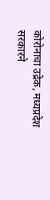कोरोनाचा उद्रेक, मध्यप्रदेश सरकारने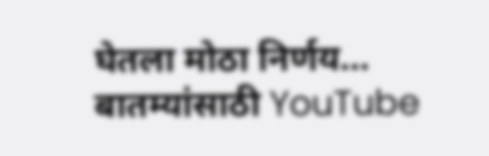घेतला मोठा निर्णय…
बातम्यांसाठी YouTube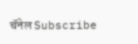चॅनेल Subscribe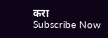करा
Subscribe Now